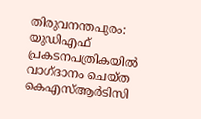തിരുവനന്തപുരം: യുഡിഎഫ് പ്രകടനപത്രികയിൽ വാഗ്ദാനം ചെയ്ത കെഎസ്ആർടിസി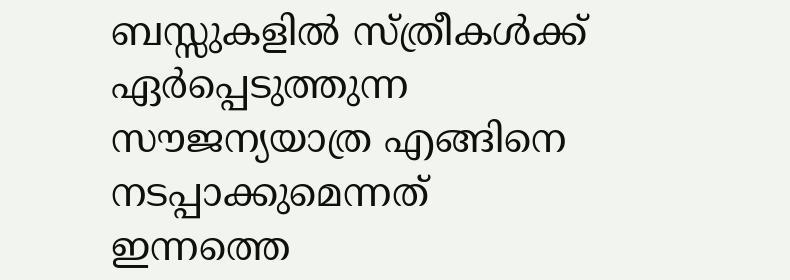ബസ്സുകളിൽ സ്ത്രീകൾക്ക് ഏർപ്പെടുത്തുന്ന സൗജന്യയാത്ര എങ്ങിനെ നടപ്പാക്കുമെന്നത് ഇന്നത്തെ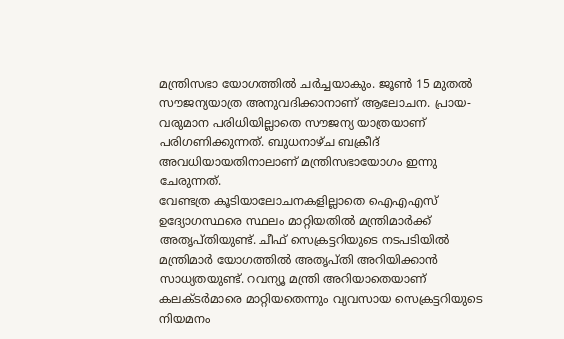മന്ത്രിസഭാ യോഗത്തിൽ ചർച്ചയാകും. ജൂൺ 15 മുതൽ സൗജന്യയാത്ര അനുവദിക്കാനാണ് ആലോചന. പ്രായ-വരുമാന പരിധിയില്ലാതെ സൗജന്യ യാത്രയാണ് പരിഗണിക്കുന്നത്. ബുധനാഴ്ച ബക്രീദ് അവധിയായതിനാലാണ് മന്ത്രിസഭായോഗം ഇന്നു ചേരുന്നത്.
വേണ്ടത്ര കൂടിയാലോചനകളില്ലാതെ ഐഎഎസ് ഉദ്യോഗസ്ഥരെ സ്ഥലം മാറ്റിയതിൽ മന്ത്രിമാർക്ക് അതൃപ്തിയുണ്ട്. ചീഫ് സെക്രട്ടറിയുടെ നടപടിയിൽ മന്ത്രിമാർ യോഗത്തിൽ അതൃപ്തി അറിയിക്കാൻ സാധ്യതയുണ്ട്. റവന്യൂ മന്ത്രി അറിയാതെയാണ് കലക്ടർമാരെ മാറ്റിയതെന്നും വ്യവസായ സെക്രട്ടറിയുടെ നിയമനം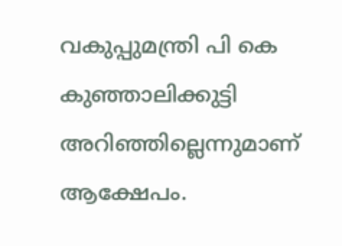വകുപ്പുമന്ത്രി പി കെ കുഞ്ഞാലിക്കുട്ടി അറിഞ്ഞില്ലെന്നുമാണ് ആക്ഷേപം.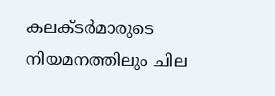കലക്ടർമാരുടെ നിയമനത്തിലും ചില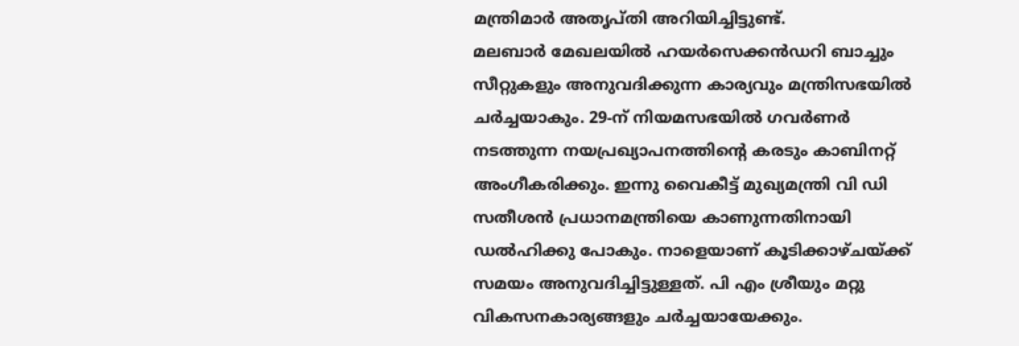മന്ത്രിമാർ അതൃപ്തി അറിയിച്ചിട്ടുണ്ട്.
മലബാർ മേഖലയിൽ ഹയർസെക്കൻഡറി ബാച്ചും സീറ്റുകളും അനുവദിക്കുന്ന കാര്യവും മന്ത്രിസഭയിൽ ചർച്ചയാകും. 29-ന് നിയമസഭയിൽ ഗവർണർ നടത്തുന്ന നയപ്രഖ്യാപനത്തിന്റെ കരടും കാബിനറ്റ് അംഗീകരിക്കും. ഇന്നു വൈകീട്ട് മുഖ്യമന്ത്രി വി ഡി സതീശൻ പ്രധാനമന്ത്രിയെ കാണുന്നതിനായി ഡൽഹിക്കു പോകും. നാളെയാണ് കൂടിക്കാഴ്ചയ്ക്ക് സമയം അനുവദിച്ചിട്ടുള്ളത്. പി എം ശ്രീയും മറ്റു വികസനകാര്യങ്ങളും ചർച്ചയായേക്കും.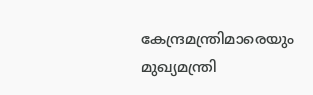കേന്ദ്രമന്ത്രിമാരെയും മുഖ്യമന്ത്രി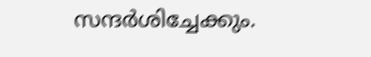സന്ദർശിച്ചേക്കും.